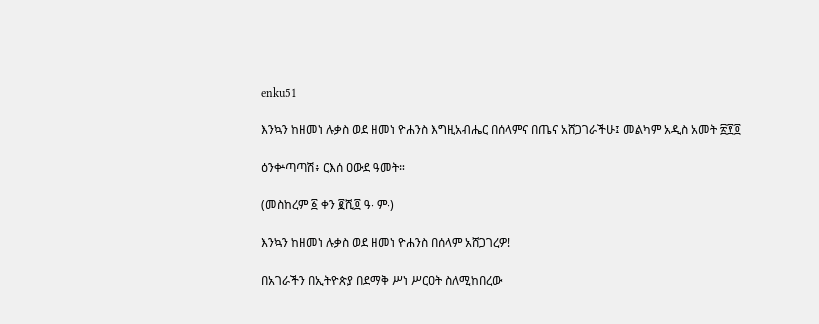enku51

እንኳን ከዘመነ ሉቃስ ወደ ዘመነ ዮሐንስ እግዚአብሔር በሰላምና በጤና አሸጋገራችሁ፤ መልካም አዲስ አመት ፳፻፬

ዕንቍጣጣሽ፥ ርእሰ ዐውደ ዓመት።

(መስከረም ፩ ቀን ፪ሺ፬ ዓ∙ ም∙)

እንኳን ከዘመነ ሉቃስ ወደ ዘመነ ዮሐንስ በሰላም አሸጋገረዎ!

በአገራችን በኢትዮጵያ በደማቅ ሥነ ሥርዐት ስለሚከበረው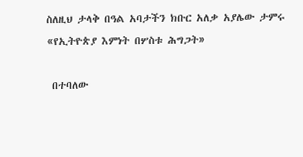ስለዚህ ታላቅ በዓል አባታችን ክቡር አለቃ አያሌው ታምሩ «የኢትዮጵያ እምነት በሦስቱ ሕግጋት»

 በተባለው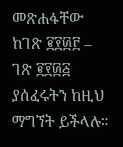መጽሐፋቸው ከገጽ ፪፻፴፫ – ገጽ ፪፻፴፭ ያሰፈሩትን ከዚህ ማግኘት ይችላሉ።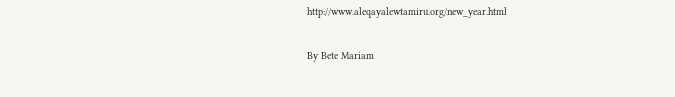http://www.aleqayalewtamiru.org/new_year.html

By Bete Mariam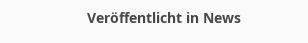Veröffentlicht in News